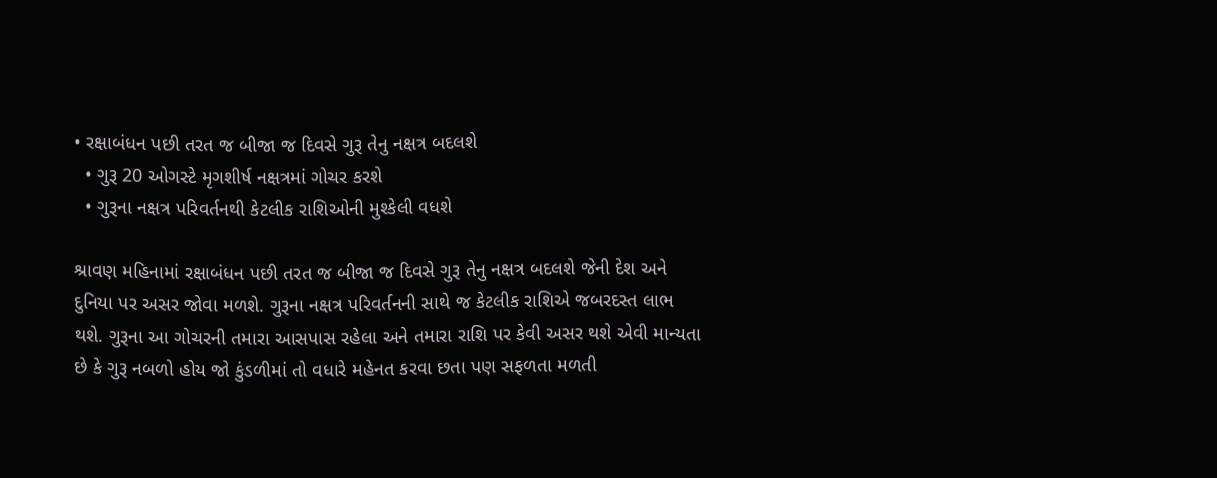• રક્ષાબંધન પછી તરત જ બીજા જ દિવસે ગુરૂ તેનુ નક્ષત્ર બદલશે
  • ગુરૂ 20 ઓગસ્ટે મૃગશીર્ષ નક્ષત્રમાં ગોચર કરશે
  • ગુરૂના નક્ષત્ર પરિવર્તનથી કેટલીક રાશિઓની મુશ્કેલી વધશે

શ્રાવણ મહિનામાં રક્ષાબંધન પછી તરત જ બીજા જ દિવસે ગુરૂ તેનુ નક્ષત્ર બદલશે જેની દેશ અને દુનિયા પર અસર જોવા મળશે. ગુરૂના નક્ષત્ર પરિવર્તનની સાથે જ કેટલીક રાશિએ જબરદસ્ત લાભ થશે. ગુરૂના આ ગોચરની તમારા આસપાસ રહેલા અને તમારા રાશિ પર કેવી અસર થશે એવી માન્યતા છે કે ગુરૂ નબળો હોય જો કુંડળીમાં તો વધારે મહેનત કરવા છતા પણ સફળતા મળતી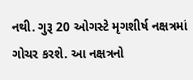નથી. ગુરૂ 20 ઓગસ્ટે મૃગશીર્ષ નક્ષત્રમાં ગોચર કરશે. આ નક્ષત્રનો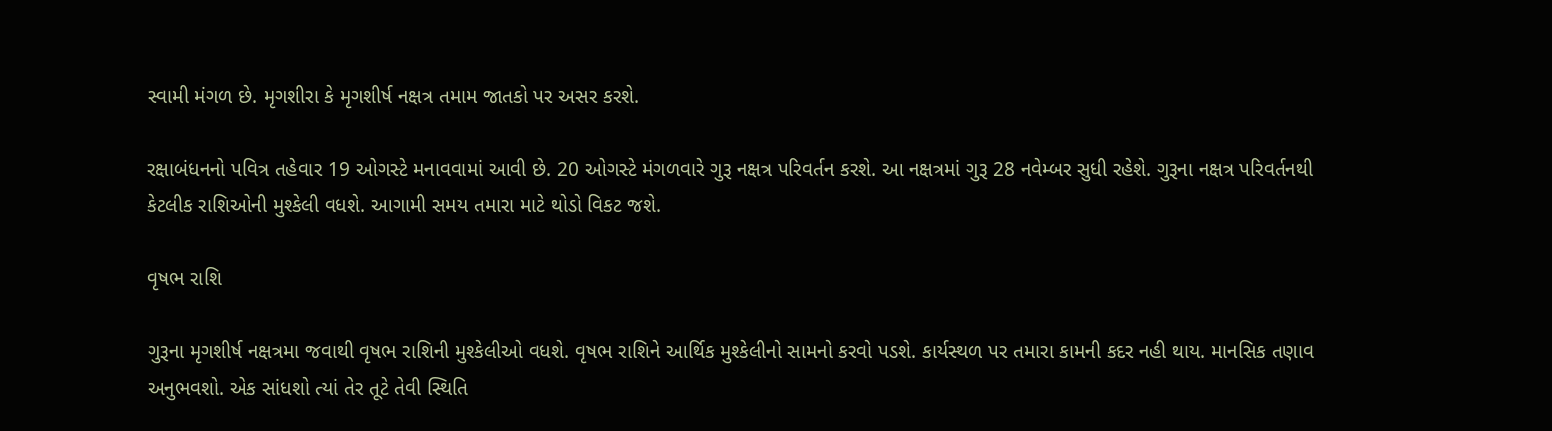સ્વામી મંગળ છે. મૃગશીરા કે મૃગશીર્ષ નક્ષત્ર તમામ જાતકો પર અસર કરશે.

રક્ષાબંધનનો પવિત્ર તહેવાર 19 ઓગસ્ટે મનાવવામાં આવી છે. 20 ઓગસ્ટે મંગળવારે ગુરૂ નક્ષત્ર પરિવર્તન કરશે. આ નક્ષત્રમાં ગુરૂ 28 નવેમ્બર સુધી રહેશે. ગુરૂના નક્ષત્ર પરિવર્તનથી કેટલીક રાશિઓની મુશ્કેલી વધશે. આગામી સમય તમારા માટે થોડો વિકટ જશે.

વૃષભ રાશિ

ગુરૂના મૃગશીર્ષ નક્ષત્રમા જવાથી વૃષભ રાશિની મુશ્કેલીઓ વધશે. વૃષભ રાશિને આર્થિક મુશ્કેલીનો સામનો કરવો પડશે. કાર્યસ્થળ પર તમારા કામની કદર નહી થાય. માનસિક તણાવ અનુભવશો. એક સાંધશો ત્યાં તેર તૂટે તેવી સ્થિતિ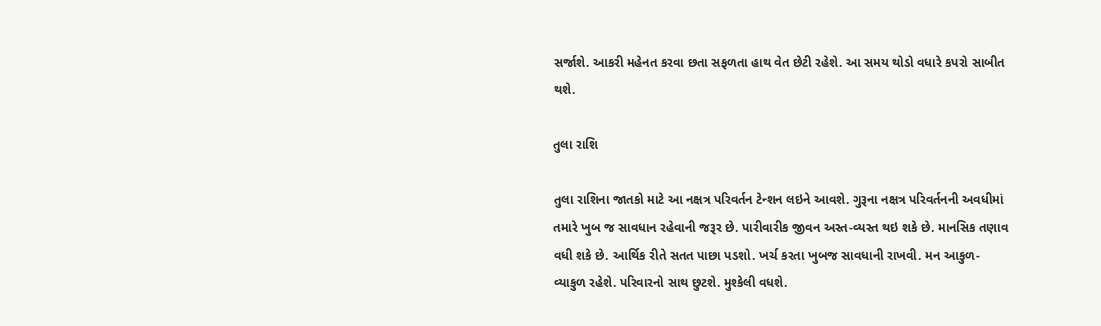સર્જાશે. આકરી મહેનત કરવા છતા સફળતા હાથ વેત છેટી રહેશે. આ સમય થોડો વધારે કપરો સાબીત થશે.

તુલા રાશિ

તુલા રાશિના જાતકો માટે આ નક્ષત્ર પરિવર્તન ટેન્શન લઇને આવશે. ગુરૂના નક્ષત્ર પરિવર્તનની અવધીમાં તમારે ખુબ જ સાવધાન રહેવાની જરૂર છે. પારીવારીક જીવન અસ્ત-વ્યસ્ત થઇ શકે છે. માનસિક તણાવ વધી શકે છે. આર્થિક રીતે સતત પાછા પડશો. ખર્ચ કરતા ખુબજ સાવધાની રાખવી. મન આકુળ-વ્યાકુળ રહેશે. પરિવારનો સાથ છુટશે. મુશ્કેલી વધશે.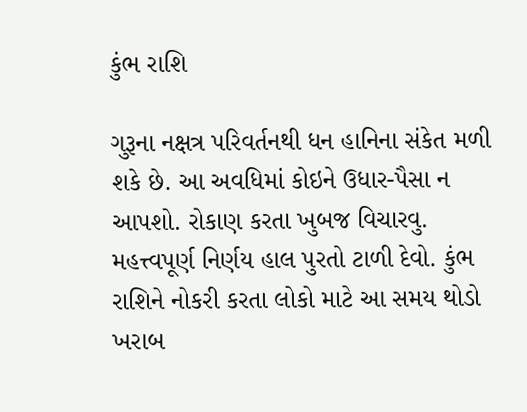કુંભ રાશિ

ગુરૂના નક્ષત્ર પરિવર્તનથી ધન હાનિના સંકેત મળી શકે છે. આ અવધિમાં કોઇને ઉધાર-પૈસા ન આપશો. રોકાણ કરતા ખુબજ વિચારવુ. મહત્ત્વપૂર્ણ નિર્ણય હાલ પુરતો ટાળી દેવો. કુંભ રાશિને નોકરી કરતા લોકો માટે આ સમય થોડો ખરાબ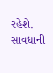રહેશે. સાવધાની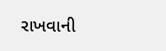રાખવાની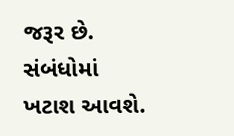જરૂર છે. સંબંધોમાં ખટાશ આવશે.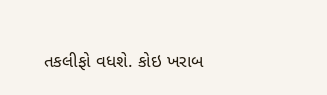તકલીફો વધશે. કોઇ ખરાબ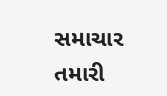સમાચાર તમારી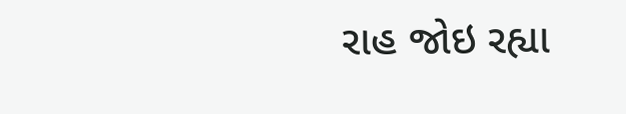રાહ જોઇ રહ્યા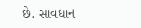છે. સાવધાન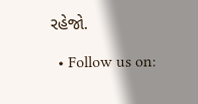રહેજો.

  • Follow us on: